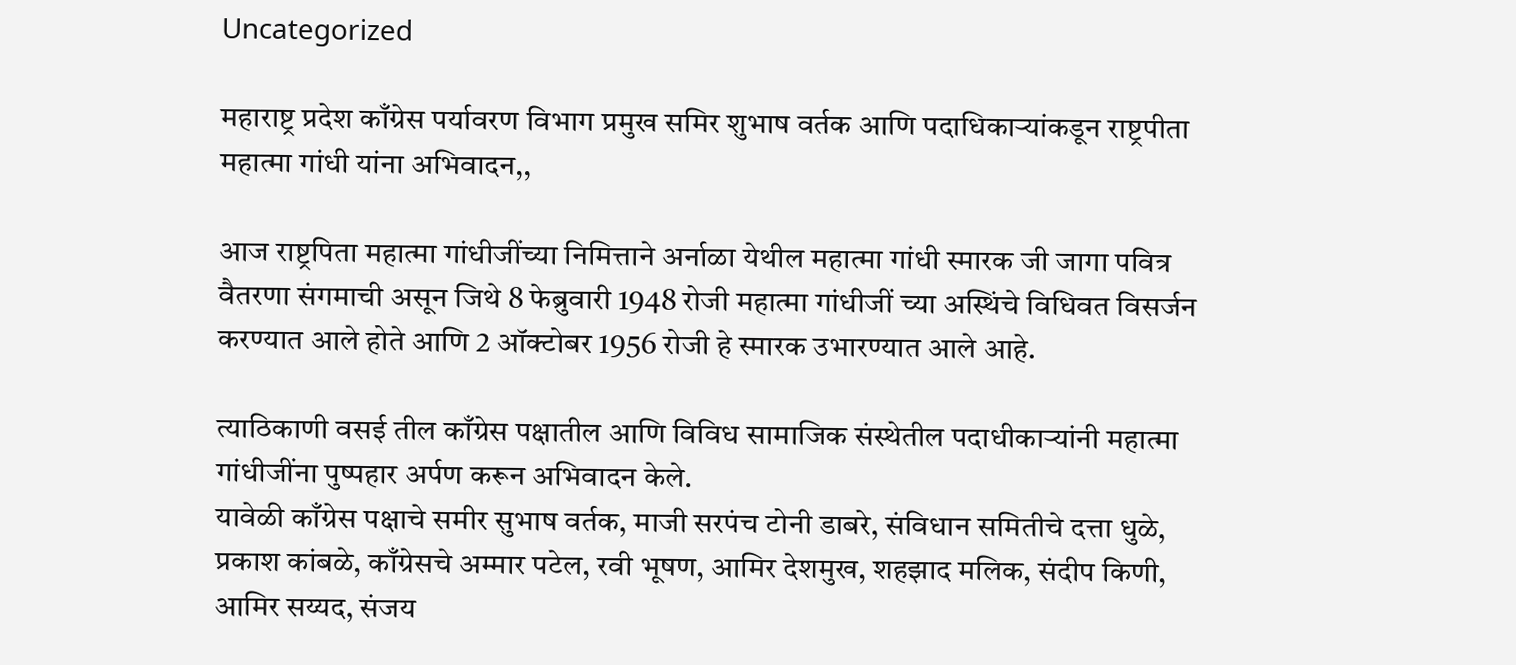Uncategorized

महाराष्ट्र प्रदेश काँग्रेस पर्यावरण विभाग प्रमुख समिर शुभाष वर्तक आणि पदाधिकाऱ्यांकडून राष्ट्रपीता महात्मा गांधी यांना अभिवादन,,

आज राष्ट्रपिता महात्मा गांधीजींच्या निमित्ताने अर्नाळा येथील महात्मा गांधी स्मारक जी जागा पवित्र वैतरणा संगमाची असून जिथे 8 फेब्रुवारी 1948 रोजी महात्मा गांधीजीं च्या अस्थिंचे विधिवत विसर्जन करण्यात आले होते आणि 2 ऑक्टोबर 1956 रोजी हे स्मारक उभारण्यात आले आहे.

त्याठिकाणी वसई तील काँग्रेस पक्षातील आणि विविध सामाजिक संस्थेतील पदाधीकाऱ्यांनी महात्मा गांधीजींना पुष्पहार अर्पण करून अभिवादन केले.
यावेळी काँग्रेस पक्षाचे समीर सुभाष वर्तक, माजी सरपंच टोनी डाबरे, संविधान समितीचे दत्ता धुळे, प्रकाश कांबळे, काँग्रेसचे अम्मार पटेल, रवी भूषण, आमिर देशमुख, शहझाद मलिक, संदीप किणी, आमिर सय्यद, संजय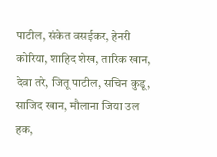पाटील, संकेत वसईकर, हेनरी कोरिया, शाहिद शेख, तारिक खान, देवा तरे, जितू पाटील, सचिन कुडू, साजिद खान, मौलाना जिया उल हक,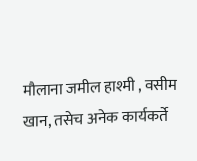मौलाना जमील हाश्मी , वसीम खान, तसेच अनेक कार्यकर्ते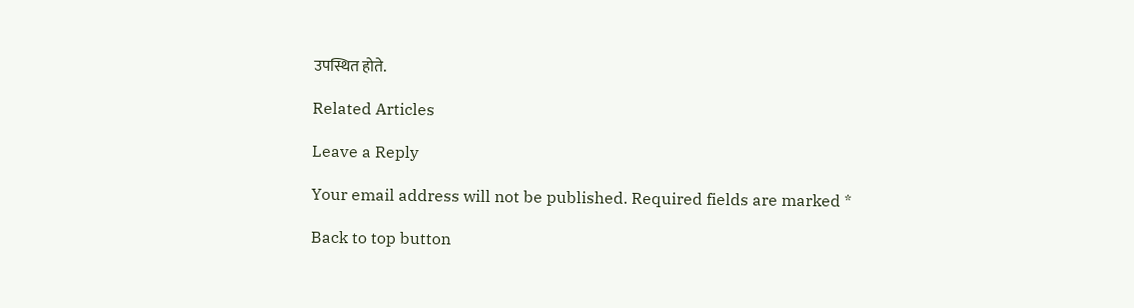उपस्थित होते.

Related Articles

Leave a Reply

Your email address will not be published. Required fields are marked *

Back to top button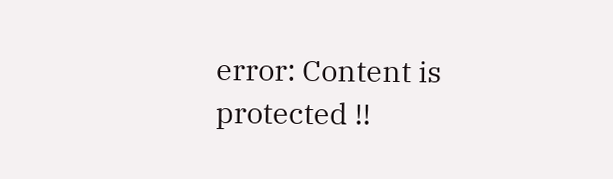error: Content is protected !!